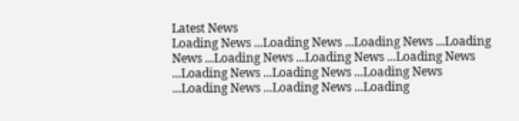Latest News
Loading News ...Loading News ...Loading News ...Loading News ...Loading News ...Loading News ...Loading News ...Loading News ...Loading News ...Loading News ...Loading News ...Loading News ...Loading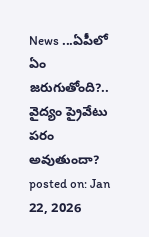News ...ఏపీలో ఏం జరుగుతోంది?.. వైద్యం ప్రైవేటు పరం అవుతుందా?
posted on: Jan 22, 2026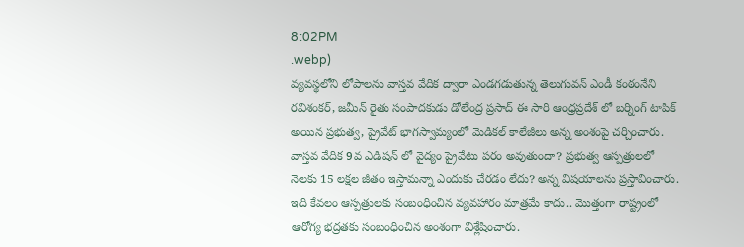8:02PM
.webp)
వ్యవస్థలోని లోపాలను వాస్తవ వేదిక ద్వారా ఎండగడుతున్న తెలుగువన్ ఎండీ కంఠంనేని రవిశంకర్, జమీన్ రైతు సంపాదకుడు డోలేంద్ర ప్రసాద్ ఈ సారి ఆంధ్రప్రదేశ్ లో బర్నింగ్ టాపిక్ అయిన ప్రభుత్వ, ప్రైవేట్ భాగస్వామ్యంలో మెడికల్ కాలేజీలు అన్న అంశంపై చర్చించారు.
వాస్తవ వేదిక 9వ ఎడిషన్ లో వైద్యం ప్రైవేటు పరం అవుతుందా? ప్రభుత్వ ఆస్పత్రులలో నెలకు 15 లక్షల జీతం ఇస్తామన్నా ఎందుకు చేరడం లేదు? అన్న విషయాలను ప్రస్తావించారు. ఇది కేవలం ఆస్పత్రులకు సంబంధించిన వ్యవహారం మాత్రమే కాదు.. మొత్తంగా రాష్ట్రంలో ఆరోగ్య భద్రతకు సంబంధించిన అంశంగా విశ్లేషించారు.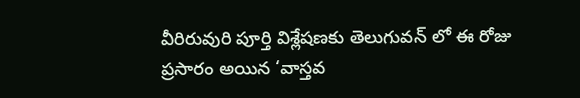వీరిరువురి పూర్తి విశ్లేషణకు తెలుగువన్ లో ఈ రోజు ప్రసారం అయిన ‘వాస్తవ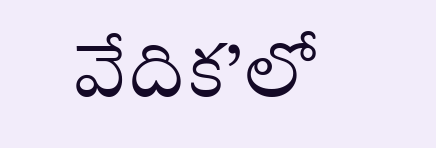వేదిక’లో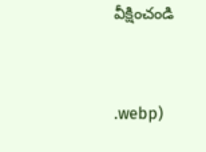వీక్షించండి



.webp)